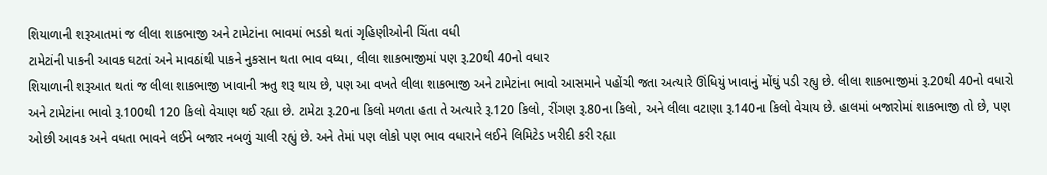શિયાળાની શરૂઆતમાં જ લીલા શાકભાજી અને ટામેટાંના ભાવમાં ભડકો થતાં ગૃહિણીઓની ચિંતા વધી
ટામેટાંની પાકની આવક ઘટતાં અને માવઠાંથી પાકને નુકસાન થતા ભાવ વધ્યા, લીલા શાકભાજીમાં પણ રૂ.20થી 40નો વધાર
શિયાળાની શરૂઆત થતાં જ લીલા શાકભાજી ખાવાની ઋતુ શરૂ થાય છે, પણ આ વખતે લીલા શાકભાજી અને ટામેટાંના ભાવો આસમાને પહોંચી જતા અત્યારે ઊંધિયું ખાવાનું મોંઘું પડી રહ્યુ છે. લીલા શાકભાજીમાં રૂ.20થી 40નો વધારો અને ટામેટાંના ભાવો રૂ.100થી 120 કિલો વેચાણ થઈ રહ્યા છે. ટામેટા રૂ.20ના કિલો મળતા હતા તે અત્યારે રૂ.120 કિલો, રીંગણ રૂ.80ના કિલો, અને લીલા વટાણા રૂ.140ના કિલો વેચાય છે. હાલમાં બજારોમાં શાકભાજી તો છે, પણ ઓછી આવક અને વધતા ભાવને લઈને બજાર નબળું ચાલી રહ્યું છે. અને તેમાં પણ લોકો પણ ભાવ વધારાને લઈને લિમિટેડ ખરીદી કરી રહ્યા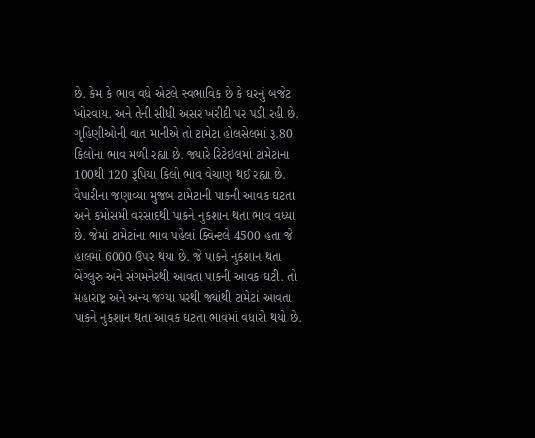છે. કેમ કે ભાવ વધે એટલે સ્વભાવિક છે કે ઘરનું બજેટ ખોરવાય. અને તેની સીધી અસર ખરીદી પર પડી રહી છે. ગૃહિણીઓની વાત માનીએ તો ટામેટા હોલસેલમાં રૂ.80 કિલોના ભાવ મળી રહ્યા છે. જ્યારે રિટેઇલમાં ટામેટાના 100થી 120 રૂપિયા કિલો ભાવ વેચાણ થઈ રહ્યા છે. વેપારીના જણાવ્યા મુજબ ટામેટાની પાકની આવક ઘટતા અને કમોસમી વરસાદથી પાકને નુકશાન થતા ભાવ વધ્યા છે. જેમાં ટામેટાંના ભાવ પહેલાં ક્વિન્ટલે 4500 હતા જે હાલમાં 6000 ઉપર થયા છે. જે પાકને નુકશાન થતા બેંગ્લુરુ અને સંગમનેરથી આવતા પાકની આવક ઘટી. તો મહારાષ્ટ્ર અને અન્ય જગ્યા પરથી જ્યાંથી ટામેટાં આવતા પાકને નુકશાન થતા આવક ઘટતા ભાવમાં વધારો થયો છે.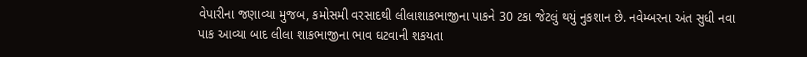વેપારીના જણાવ્યા મુજબ, કમોસમી વરસાદથી લીલાશાકભાજીના પાકને 30 ટકા જેટલું થયું નુકશાન છે. નવેમ્બરના અંત સુધી નવા પાક આવ્યા બાદ લીલા શાકભાજીના ભાવ ઘટવાની શકયતા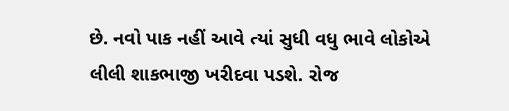છે. નવો પાક નહીં આવે ત્યાં સુધી વધુ ભાવે લોકોએ લીલી શાકભાજી ખરીદવા પડશે. રોજ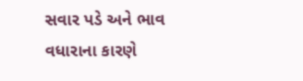સવાર પડે અને ભાવ વધારાના કારણે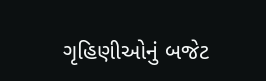ગૃહિણીઓનું બજેટ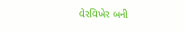વેરવિખેર બની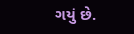ગયું છે.